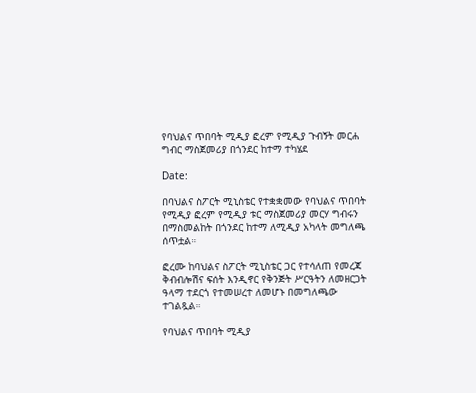የባህልና ጥበባት ሚዲያ ፎረም የሚዲያ ጉብኝት መርሐ ግብር ማስጀመሪያ በጎንደር ከተማ ተካሄደ

Date:

በባህልና ስፖርት ሚኒስቴር የተቋቋመው የባህልና ጥበባት የሚዲያ ፎረም የሚዲያ ቱር ማስጀመሪያ መርሃ ግብሩን በማስመልከት በጎንደር ከተማ ለሚዲያ አካላት መግለጫ ሰጥቷል።

ፎረሙ ከባህልና ስፖርት ሚኒስቴር ጋር የተሳለጠ የመረጃ ቅብብሎሽና ፍሰት እንዲኖር የቅንጅት ሥርዓትን ለመዘርጋት ዓላማ ተደርጎ የተመሠረተ ለመሆኑ በመግለጫው ተገልጿል።

የባህልና ጥበባት ሚዲያ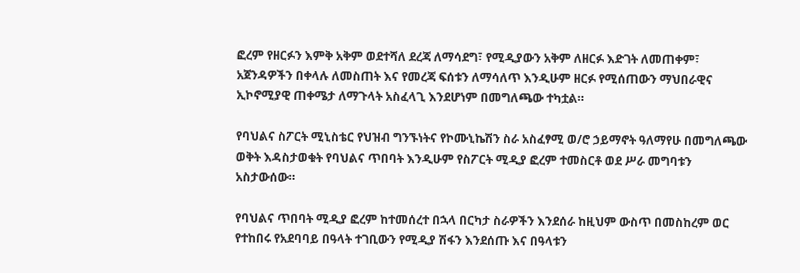ፎረም የዘርፉን እምቅ አቅም ወደተሻለ ደረጃ ለማሳደግ፣ የሚዲያውን አቅም ለዘርፉ እድገት ለመጠቀም፣ አጀንዳዎችን በቀላሉ ለመስጠት እና የመረጃ ፍሰቱን ለማሳለጥ እንዲሁም ዘርፉ የሚሰጠውን ማህበራዊና ኢኮኖሚያዊ ጠቀሜታ ለማጉላት አስፈላጊ እንደሆነም በመግለጫው ተካቷል።

የባህልና ስፖርት ሚኒስቴር የህዝብ ግንኙነትና የኮሙኒኬሽን ስራ አስፈፃሚ ወ/ሮ ኃይማኖት ዓለማየሁ በመግለጫው ወቅት እዳስታወቁት የባህልና ጥበባት እንዲሁም የስፖርት ሚዲያ ፎረም ተመስርቶ ወደ ሥራ መግባቱን አስታውሰው።

የባህልና ጥበባት ሚዲያ ፎረም ከተመሰረተ በኋላ በርካታ ስራዎችን እንደሰራ ከዚህም ውስጥ በመስከረም ወር የተከበሩ የአደባባይ በዓላት ተገቢውን የሚዲያ ሽፋን እንደሰጡ እና በዓላቱን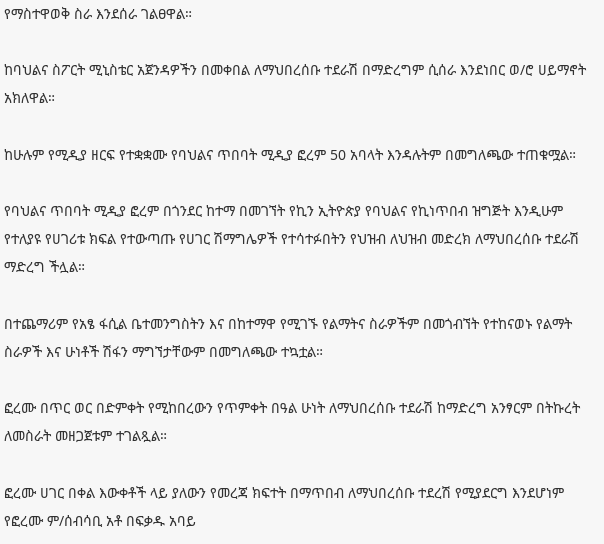የማስተዋወቅ ስራ እንደሰራ ገልፀዋል።

ከባህልና ስፖርት ሚኒስቴር አጀንዳዎችን በመቀበል ለማህበረሰቡ ተደራሽ በማድረግም ሲሰራ እንደነበር ወ/ሮ ሀይማኖት አክለዋል።

ከሁሉም የሚዲያ ዘርፍ የተቋቋሙ የባህልና ጥበባት ሚዲያ ፎረም 50 አባላት እንዳሉትም በመግለጫው ተጠቁሟል።

የባህልና ጥበባት ሚዲያ ፎረም በጎንደር ከተማ በመገኘት የኪን ኢትዮጵያ የባህልና የኪነጥበብ ዝግጅት እንዲሁም የተለያዩ የሀገሪቱ ክፍል የተውጣጡ የሀገር ሽማግሌዎች የተሳተፉበትን የህዝብ ለህዝብ መድረክ ለማህበረሰቡ ተደራሽ ማድረግ ችሏል።

በተጨማሪም የአፄ ፋሲል ቤተመንግስትን እና በከተማዋ የሚገኙ የልማትና ስራዎችም በመጎብኘት የተከናወኑ የልማት ስራዎች እና ሁነቶች ሽፋን ማግኘታቸውም በመግለጫው ተኳቷል።

ፎረሙ በጥር ወር በድምቀት የሚከበረውን የጥምቀት በዓል ሁነት ለማህበረሰቡ ተደራሽ ከማድረግ አንፃርም በትኩረት ለመስራት መዘጋጀቱም ተገልጿል።

ፎረሙ ሀገር በቀል እውቀቶች ላይ ያለውን የመረጃ ክፍተት በማጥበብ ለማህበረሰቡ ተደረሽ የሚያደርግ እንደሆነም የፎረሙ ም/ሰብሳቢ አቶ በፍቃዱ አባይ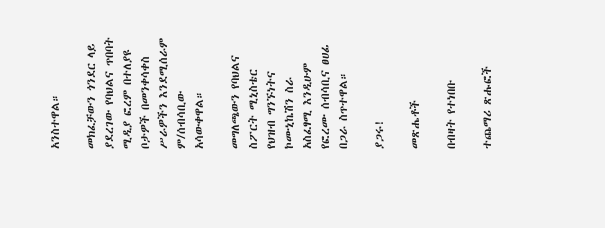አንስተዋል።

መክፈቻውን ጎንደር ላይ ያደረገው የባህልና ጥበባት ሚዲያ ፎረም በተለያዩ ቦታዎች በመንቀሳቀስ ሥራዎችን እንደሚሰራም ም/ሰብሳቢው አሳውቀዋል።

መግለጫውን የባህልና ስፖርት ሚኒስቴር የህዝብ ግንኙነትና ኮሙኒኬሽን ስራ አስፈፃሚ እንዲሁም የፎረሙ ሰብሳቢና ፀሀፊ በጋራ ስጥተዋል።

ያጋሩ!

መጽሔቶች

በብዛት የተነበቡ

ተጨማሪ ጽሑፎች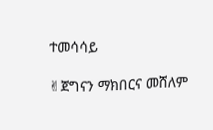ተመሳሳይ

✌ጀግናን ማክበርና መሸለም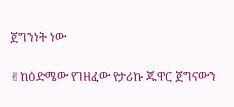ጀግንነት ነው

✌ከዕድሜው የገዘፈው የታሪኩ ጁዋር ጀግናውን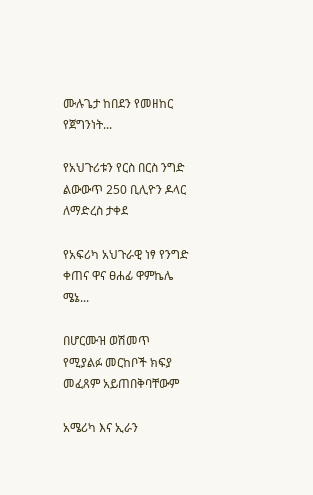ሙሉጌታ ከበደን የመዘከር የጀግንነት...

የአህጉሪቱን የርስ በርስ ንግድ ልውውጥ 250 ቢሊዮን ዶላር ለማድረስ ታቀደ

የአፍሪካ አህጉራዊ ነፃ የንግድ ቀጠና ዋና ፀሐፊ ዋምኬሌ ሜኔ...

በሆርሙዝ ወሽመጥ የሚያልፉ መርከቦች ክፍያ መፈጸም አይጠበቅባቸውም

አሜሪካ እና ኢራን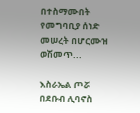በተስማሙበት የመግባቢያ ሰነድ መሠረት በሆርሙዝ ወሽመጥ...

እስራኤል ጦሯ በደቡብ ሊባኖስ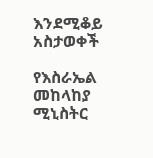እንደሚቆይ አስታወቀች

የእስራኤል መከላከያ ሚኒስትር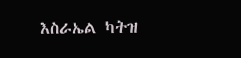እስራኤል ካትዝ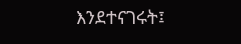እንደተናገሩት፤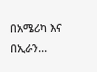በአሜሪካ እና በኢራን...